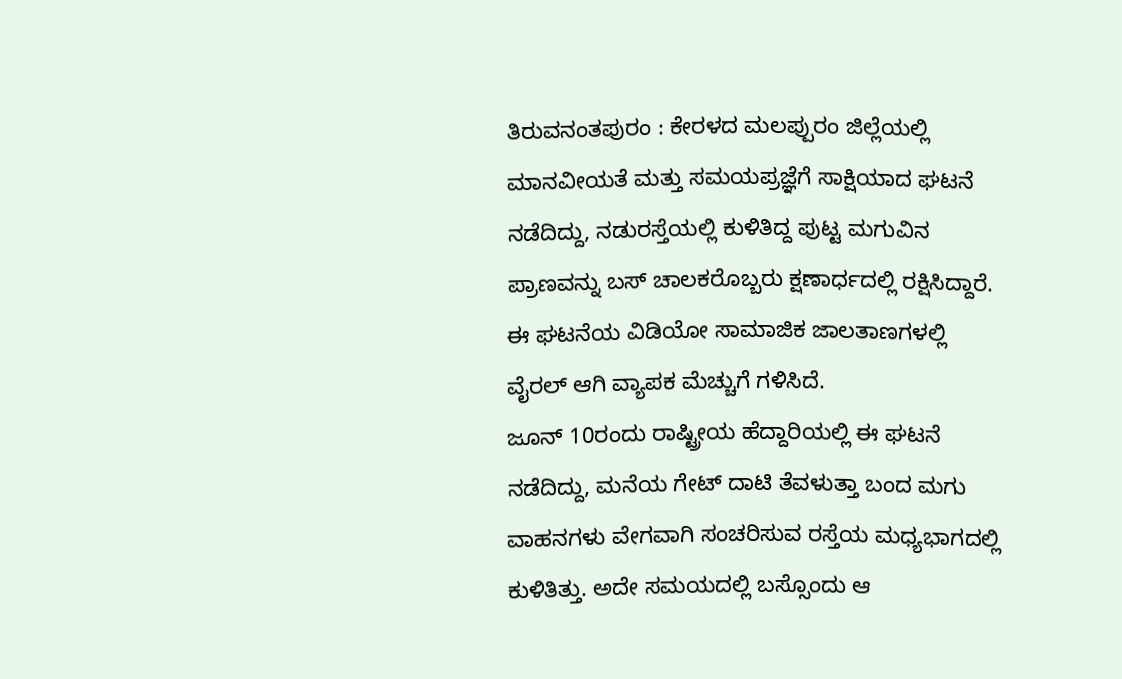ತಿರುವನಂತಪುರಂ : ಕೇರಳದ ಮಲಪ್ಪುರಂ ಜಿಲ್ಲೆಯಲ್ಲಿ ಮಾನವೀಯತೆ ಮತ್ತು ಸಮಯಪ್ರಜ್ಞೆಗೆ ಸಾಕ್ಷಿಯಾದ ಘಟನೆ ನಡೆದಿದ್ದು, ನಡುರಸ್ತೆಯಲ್ಲಿ ಕುಳಿತಿದ್ದ ಪುಟ್ಟ ಮಗುವಿನ ಪ್ರಾಣವನ್ನು ಬಸ್ ಚಾಲಕರೊಬ್ಬರು ಕ್ಷಣಾರ್ಧದಲ್ಲಿ ರಕ್ಷಿಸಿದ್ದಾರೆ. ಈ ಘಟನೆಯ ವಿಡಿಯೋ ಸಾಮಾಜಿಕ ಜಾಲತಾಣಗಳಲ್ಲಿ ವೈರಲ್ ಆಗಿ ವ್ಯಾಪಕ ಮೆಚ್ಚುಗೆ ಗಳಿಸಿದೆ.
ಜೂನ್ 10ರಂದು ರಾಷ್ಟ್ರೀಯ ಹೆದ್ದಾರಿಯಲ್ಲಿ ಈ ಘಟನೆ ನಡೆದಿದ್ದು, ಮನೆಯ ಗೇಟ್ ದಾಟಿ ತೆವಳುತ್ತಾ ಬಂದ ಮಗು ವಾಹನಗಳು ವೇಗವಾಗಿ ಸಂಚರಿಸುವ ರಸ್ತೆಯ ಮಧ್ಯಭಾಗದಲ್ಲಿ ಕುಳಿತಿತ್ತು. ಅದೇ ಸಮಯದಲ್ಲಿ ಬಸ್ಸೊಂದು ಆ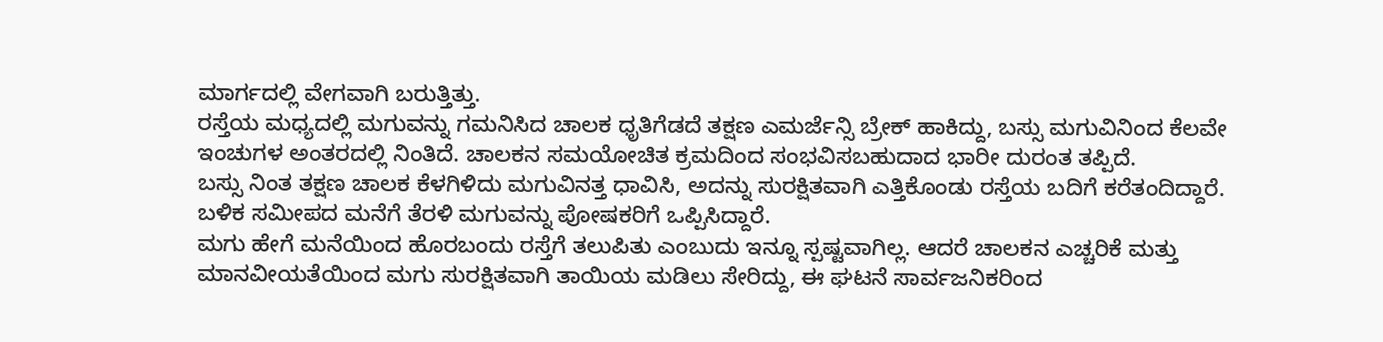ಮಾರ್ಗದಲ್ಲಿ ವೇಗವಾಗಿ ಬರುತ್ತಿತ್ತು.
ರಸ್ತೆಯ ಮಧ್ಯದಲ್ಲಿ ಮಗುವನ್ನು ಗಮನಿಸಿದ ಚಾಲಕ ಧೃತಿಗೆಡದೆ ತಕ್ಷಣ ಎಮರ್ಜೆನ್ಸಿ ಬ್ರೇಕ್ ಹಾಕಿದ್ದು, ಬಸ್ಸು ಮಗುವಿನಿಂದ ಕೆಲವೇ ಇಂಚುಗಳ ಅಂತರದಲ್ಲಿ ನಿಂತಿದೆ. ಚಾಲಕನ ಸಮಯೋಚಿತ ಕ್ರಮದಿಂದ ಸಂಭವಿಸಬಹುದಾದ ಭಾರೀ ದುರಂತ ತಪ್ಪಿದೆ.
ಬಸ್ಸು ನಿಂತ ತಕ್ಷಣ ಚಾಲಕ ಕೆಳಗಿಳಿದು ಮಗುವಿನತ್ತ ಧಾವಿಸಿ, ಅದನ್ನು ಸುರಕ್ಷಿತವಾಗಿ ಎತ್ತಿಕೊಂಡು ರಸ್ತೆಯ ಬದಿಗೆ ಕರೆತಂದಿದ್ದಾರೆ. ಬಳಿಕ ಸಮೀಪದ ಮನೆಗೆ ತೆರಳಿ ಮಗುವನ್ನು ಪೋಷಕರಿಗೆ ಒಪ್ಪಿಸಿದ್ದಾರೆ.
ಮಗು ಹೇಗೆ ಮನೆಯಿಂದ ಹೊರಬಂದು ರಸ್ತೆಗೆ ತಲುಪಿತು ಎಂಬುದು ಇನ್ನೂ ಸ್ಪಷ್ಟವಾಗಿಲ್ಲ. ಆದರೆ ಚಾಲಕನ ಎಚ್ಚರಿಕೆ ಮತ್ತು ಮಾನವೀಯತೆಯಿಂದ ಮಗು ಸುರಕ್ಷಿತವಾಗಿ ತಾಯಿಯ ಮಡಿಲು ಸೇರಿದ್ದು, ಈ ಘಟನೆ ಸಾರ್ವಜನಿಕರಿಂದ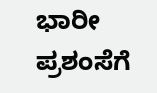ಭಾರೀ ಪ್ರಶಂಸೆಗೆ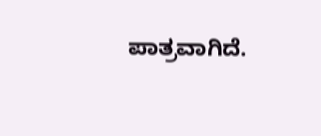ಪಾತ್ರವಾಗಿದೆ.